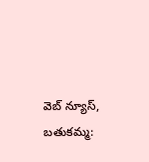వెబ్ న్యూస్, బతుకమ్మ: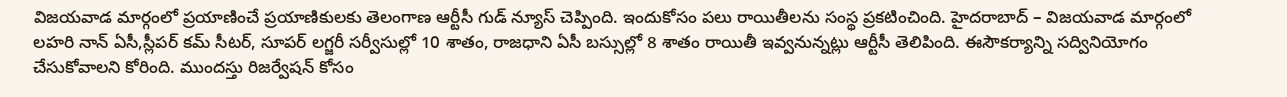విజయవాడ మార్గంలో ప్రయాణించే ప్రయాణికులకు తెలంగాణ ఆర్టీసీ గుడ్ న్యూస్ చెప్పింది. ఇందుకోసం పలు రాయితీలను సంస్థ ప్రకటించింది. హైదరాబాద్ – విజయవాడ మార్గంలో లహరి నాన్ ఏసీ,స్లీపర్ కమ్ సీటర్, సూపర్ లగ్జరీ సర్వీసుల్లో 10 శాతం, రాజధాని ఏసీ బస్సుల్లో 8 శాతం రాయితీ ఇవ్వనున్నట్లు ఆర్టీసీ తెలిపింది. ఈసౌకర్యాన్ని సద్వినియోగం చేసుకోవాలని కోరింది. ముందస్తు రిజర్వేషన్ కోసం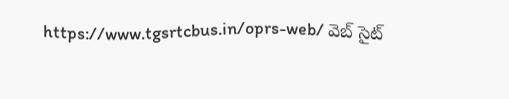https://www.tgsrtcbus.in/oprs-web/ వెబ్ సైట్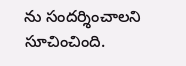ను సందర్శించాలని సూచించింది.